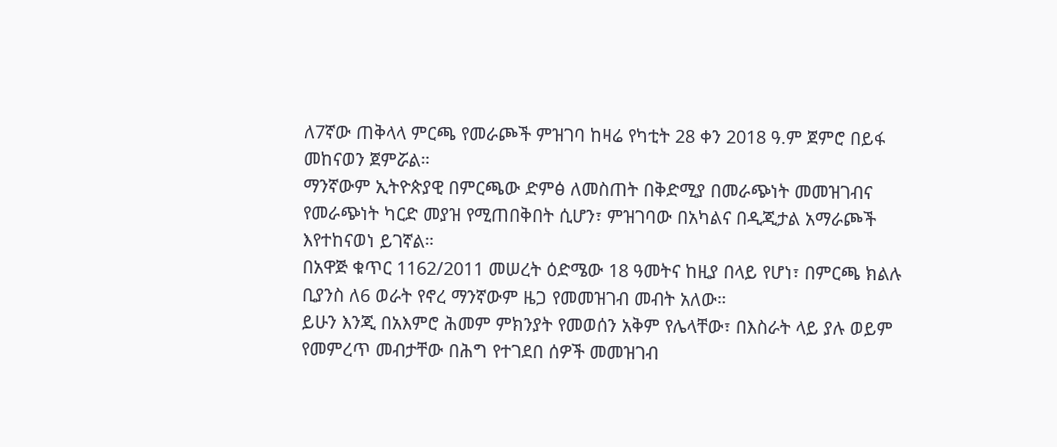ለ7ኛው ጠቅላላ ምርጫ የመራጮች ምዝገባ ከዛሬ የካቲት 28 ቀን 2018 ዓ.ም ጀምሮ በይፋ መከናወን ጀምሯል።
ማንኛውም ኢትዮጵያዊ በምርጫው ድምፅ ለመስጠት በቅድሚያ በመራጭነት መመዝገብና የመራጭነት ካርድ መያዝ የሚጠበቅበት ሲሆን፣ ምዝገባው በአካልና በዲጂታል አማራጮች እየተከናወነ ይገኛል።
በአዋጅ ቁጥር 1162/2011 መሠረት ዕድሜው 18 ዓመትና ከዚያ በላይ የሆነ፣ በምርጫ ክልሉ ቢያንስ ለ6 ወራት የኖረ ማንኛውም ዜጋ የመመዝገብ መብት አለው።
ይሁን እንጂ በአእምሮ ሕመም ምክንያት የመወሰን አቅም የሌላቸው፣ በእስራት ላይ ያሉ ወይም የመምረጥ መብታቸው በሕግ የተገደበ ሰዎች መመዝገብ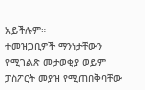አይችሉም።
ተመዝጋቢዎች ማንነታቸውን የሚገልጽ መታወቂያ ወይም ፓስፖርት መያዝ የሚጠበቅባቸው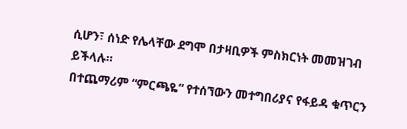ሲሆን፣ ሰነድ የሌላቸው ደግሞ በታዛቢዎች ምስክርነት መመዝገብ ይችላሉ።
በተጨማሪም “ምርጫዬ” የተሰኘውን መተግበሪያና የፋይዳ ቁጥርን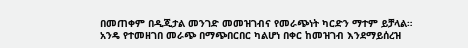በመጠቀም በዲጂታል መንገድ መመዝገብና የመራጭነት ካርድን ማተም ይቻላል።
አንዴ የተመዘገበ መራጭ በማጭበርበር ካልሆነ በቀር ከመዝገብ እንደማይሰረዝ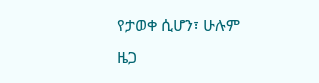የታወቀ ሲሆን፣ ሁሉም ዜጋ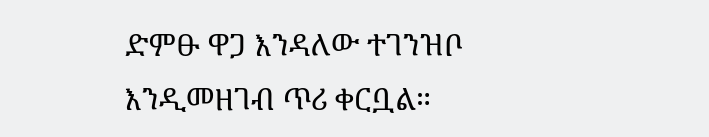ድምፁ ዋጋ እንዳለው ተገንዝቦ እንዲመዘገብ ጥሪ ቀርቧል።